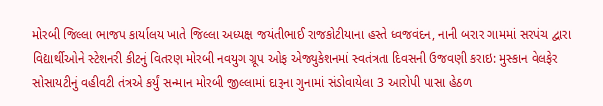મોરબી જિલ્લા ભાજપ કાર્યાલય ખાતે જિલ્લા અધ્યક્ષ જયંતીભાઈ રાજકોટીયાના હસ્તે ધ્વજવંદન, નાની બરાર ગામમાં સરપંચ દ્વારા વિદ્યાર્થીઓને સ્ટેશનરી કીટનું વિતરણ મોરબી નવયુગ ગ્રૂપ ઓફ એજ્યુકેશનમાં સ્વતંત્રતા દિવસની ઉજવણી કરાઇ: મુસ્કાન વેલફેર સોસાયટીનું વહીવટી તંત્રએ કર્યું સન્માન મોરબી જીલ્લામાં દારૂના ગુનામાં સંડોવાયેલા 3 આરોપી પાસા હેઠળ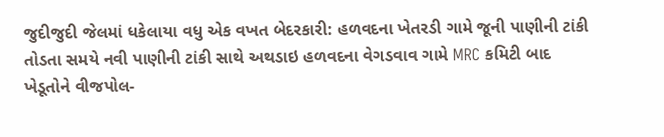જુદીજુદી જેલમાં ધકેલાયા વધુ એક વખત બેદરકારી: હળવદના ખેતરડી ગામે જૂની પાણીની ટાંકી તોડતા સમયે નવી પાણીની ટાંકી સાથે અથડાઇ હળવદના વેગડવાવ ગામે MRC કમિટી બાદ ખેડૂતોને વીજપોલ-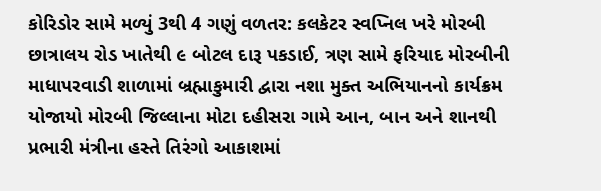કોરિડોર સામે મળ્યું 3થી 4 ગણું વળતર: કલકેટર સ્વપ્નિલ ખરે મોરબી છાત્રાલય રોડ ખાતેથી ૯ બોટલ દારૂ પકડાઈ, ત્રણ સામે ફરિયાદ મોરબીની માધાપરવાડી શાળામાં બ્રહ્માકુમારી દ્વારા નશા મુક્ત અભિયાનનો કાર્યક્રમ યોજાયો મોરબી જિલ્લાના મોટા દહીસરા ગામે આન, બાન અને શાનથી પ્રભારી મંત્રીના હસ્તે તિરંગો આકાશમાં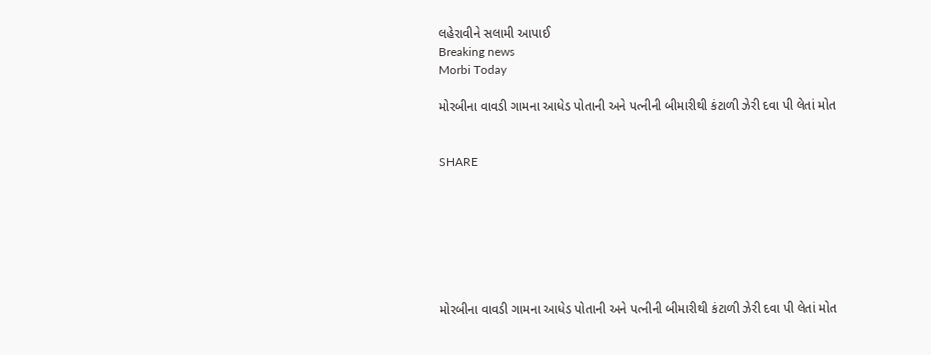લહેરાવીને સલામી આપાઈ
Breaking news
Morbi Today

મોરબીના વાવડી ગામના આધેડ પોતાની અને પત્નીની બીમારીથી કંટાળી ઝેરી દવા પી લેતાં મોત


SHARE







મોરબીના વાવડી ગામના આધેડ પોતાની અને પત્નીની બીમારીથી કંટાળી ઝેરી દવા પી લેતાં મોત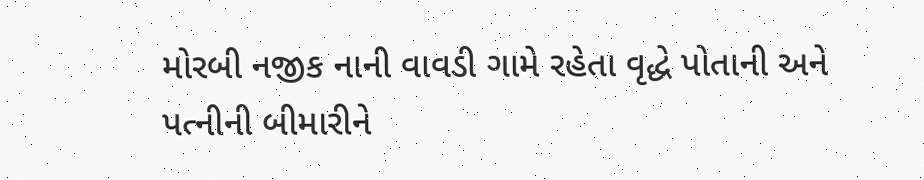મોરબી નજીક નાની વાવડી ગામે રહેતા વૃદ્ધે પોતાની અને પત્નીની બીમારીને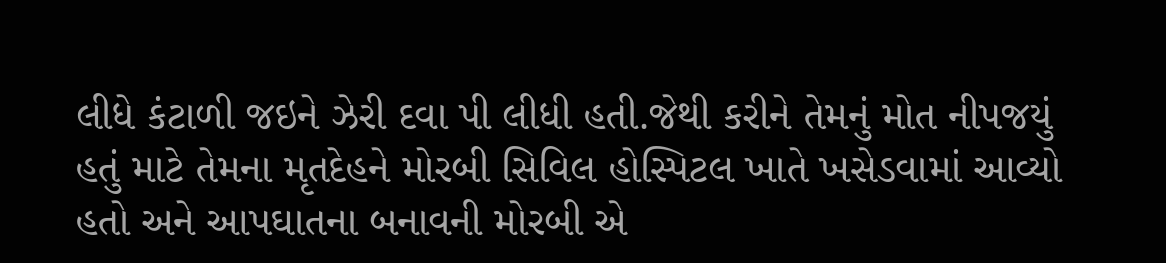લીધે કંટાળી જઇને ઝેરી દવા પી લીધી હતી.જેથી કરીને તેમનું મોત નીપજયું હતું માટે તેમના મૃતદેહને મોરબી સિવિલ હોસ્પિટલ ખાતે ખસેડવામાં આવ્યો હતો અને આપઘાતના બનાવની મોરબી એ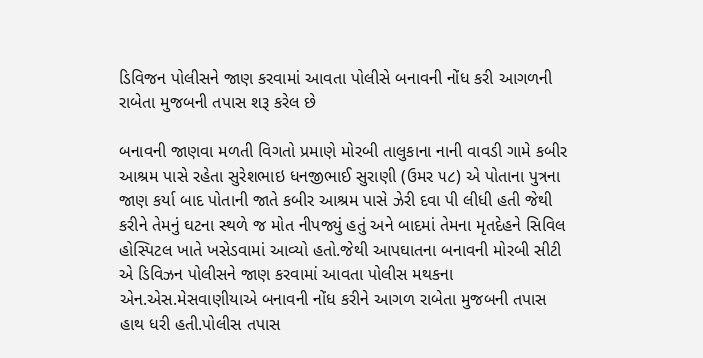ડિવિજન પોલીસને જાણ કરવામાં આવતા પોલીસે બનાવની નોંધ કરી આગળની રાબેતા મુજબની તપાસ શરૂ કરેલ છે

બનાવની જાણવા મળતી વિગતો પ્રમાણે મોરબી તાલુકાના નાની વાવડી ગામે કબીર આશ્રમ પાસે રહેતા સુરેશભાઇ ધનજીભાઈ સુરાણી (ઉમર ૫૮) એ પોતાના પુત્રના જાણ કર્યા બાદ પોતાની જાતે કબીર આશ્રમ પાસે ઝેરી દવા પી લીધી હતી જેથી કરીને તેમનું ઘટના સ્થળે જ મોત નીપજ્યું હતું અને બાદમાં તેમના મૃતદેહને સિવિલ હોસ્પિટલ ખાતે ખસેડવામાં આવ્યો હતો.જેથી આપઘાતના બનાવની મોરબી સીટી એ ડિવિઝન પોલીસને જાણ કરવામાં આવતા પોલીસ મથકના એન.એસ.મેસવાણીયાએ બનાવની નોંધ કરીને આગળ રાબેતા મુજબની તપાસ હાથ ધરી હતી.પોલીસ તપાસ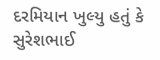દરમિયાન ખુલ્યુ હતું કે સુરેશભાઈ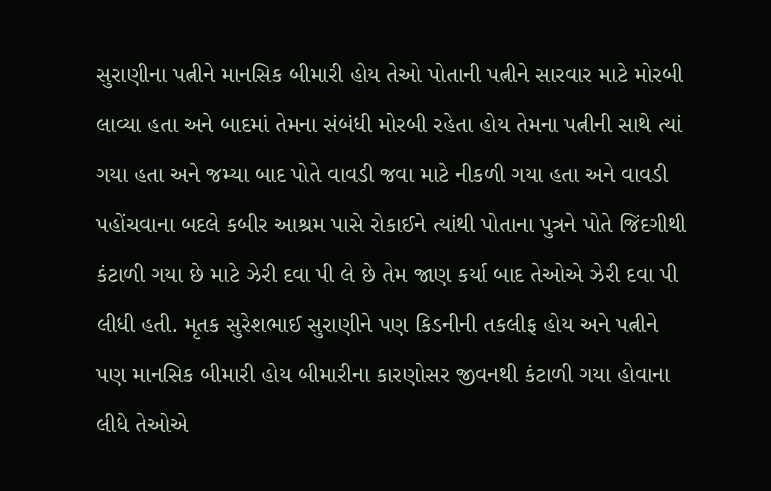સુરાણીના પત્નીને માનસિક બીમારી હોય તેઓ પોતાની પત્નીને સારવાર માટે મોરબી લાવ્યા હતા અને બાદમાં તેમના સંબંધી મોરબી રહેતા હોય તેમના પત્નીની સાથે ત્યાં ગયા હતા અને જમ્યા બાદ પોતે વાવડી જવા માટે નીકળી ગયા હતા અને વાવડી પહોંચવાના બદલે કબીર આશ્રમ પાસે રોકાઈને ત્યાંથી પોતાના પુત્રને પોતે જિંદગીથી કંટાળી ગયા છે માટે ઝેરી દવા પી લે છે તેમ જાણ કર્યા બાદ તેઓએ ઝેરી દવા પી લીધી હતી. મૃતક સુરેશભાઈ સુરાણીને પણ કિડનીની તકલીફ હોય અને પત્નીને પણ માનસિક બીમારી હોય બીમારીના કારણોસર જીવનથી કંટાળી ગયા હોવાના લીધે તેઓએ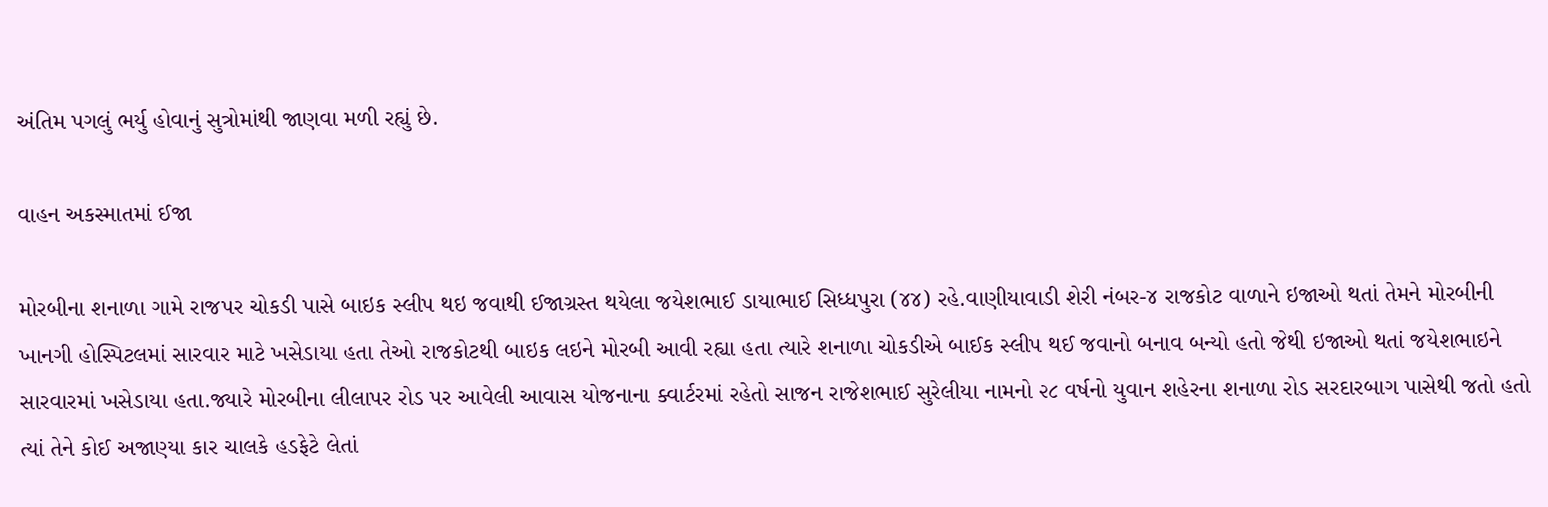અંતિમ પગલું ભર્યુ હોવાનું સુત્રોમાંથી જાણવા મળી રહ્યું છે.

વાહન અકસ્માતમાં ઈજા

મોરબીના શનાળા ગામે રાજપર ચોકડી પાસે બાઇક સ્લીપ થઇ જવાથી ઈજાગ્રસ્ત થયેલા જયેશભાઈ ડાયાભાઈ સિધ્ધપુરા (૪૪) રહે.વાણીયાવાડી શેરી નંબર-૪ રાજકોટ વાળાને ઇજાઓ થતાં તેમને મોરબીની ખાનગી હોસ્પિટલમાં સારવાર માટે ખસેડાયા હતા તેઓ રાજકોટથી બાઇક લઇને મોરબી આવી રહ્યા હતા ત્યારે શનાળા ચોકડીએ બાઈક સ્લીપ થઈ જવાનો બનાવ બન્યો હતો જેથી ઇજાઓ થતાં જયેશભાઇને સારવારમાં ખસેડાયા હતા.જ્યારે મોરબીના લીલાપર રોડ પર આવેલી આવાસ યોજનાના ક્વાર્ટરમાં રહેતો સાજન રાજેશભાઈ સુરેલીયા નામનો ૨૮ વર્ષનો યુવાન શહેરના શનાળા રોડ સરદારબાગ પાસેથી જતો હતો ત્યાં તેને કોઈ અજાણ્યા કાર ચાલકે હડફેટે લેતાં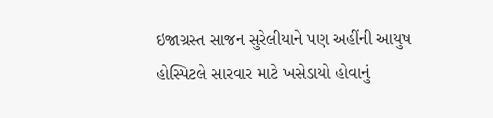ઇજાગ્રસ્ત સાજન સુરેલીયાને પણ અહીંની આયુષ હોસ્પિટલે સારવાર માટે ખસેડાયો હોવાનું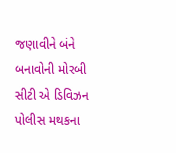જણાવીને બંને બનાવોની મોરબી સીટી એ ડિવિઝન પોલીસ મથકના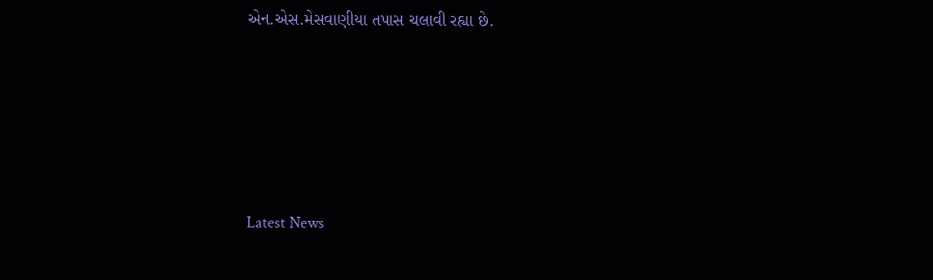એન.એસ.મેસવાણીયા તપાસ ચલાવી રહ્યા છે.






Latest News